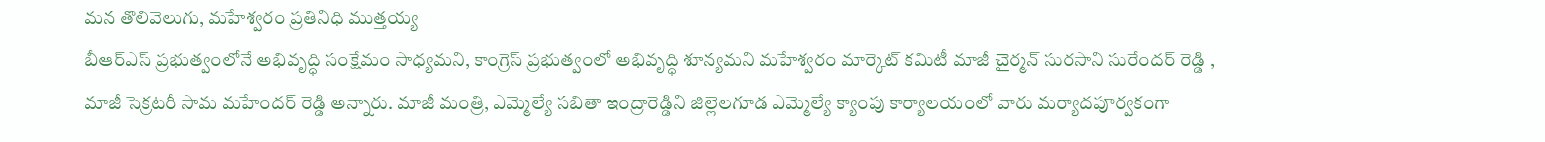మన తొలివెలుగు, మహేశ్వరం ప్రతినిధి ముత్తయ్య
బీఆర్ఎస్ ప్రభుత్వంలోనే అభివృద్ధి సంక్షేమం సాధ్యమని, కాంగ్రెస్ ప్రభుత్వంలో అభివృద్ధి శూన్యమని మహేశ్వరం మార్కెట్ కమిటీ మాజీ చైర్మన్ సురసాని సురేందర్ రెడ్డి , మాజీ సెక్రటరీ సామ మహేందర్ రెడ్డి అన్నారు. మాజీ మంత్రి, ఎమ్మెల్యే సబితా ఇంద్రారెడ్డిని జిల్లెలగూడ ఎమ్మెల్యే క్యాంపు కార్యాలయంలో వారు మర్యాదపూర్వకంగా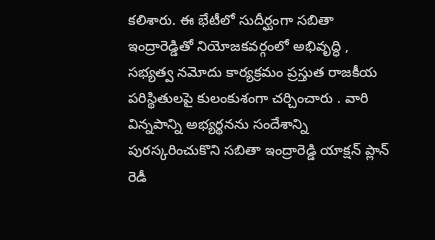కలిశారు. ఈ భేటీలో సుదీర్ఘంగా సబితా ఇంద్రారెడ్డితో నియోజకవర్గంలో అభివృద్ధి , సభ్యత్వ నమోదు కార్యక్రమం ప్రస్తుత రాజకీయ పరిస్థితులపై కులంకుశంగా చర్చించారు . వారి విన్నపాన్ని అభ్యర్థనను సందేశాన్ని పురస్కరించుకొని సబితా ఇంద్రారెడ్డి యాక్షన్ ప్లాన్ రెడీ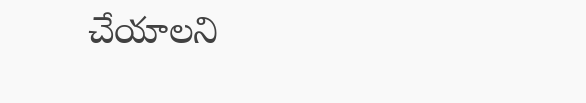చేయాలని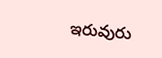ఇరువురు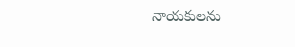నాయకులను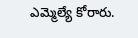ఎమ్మెల్యే కోరారు.